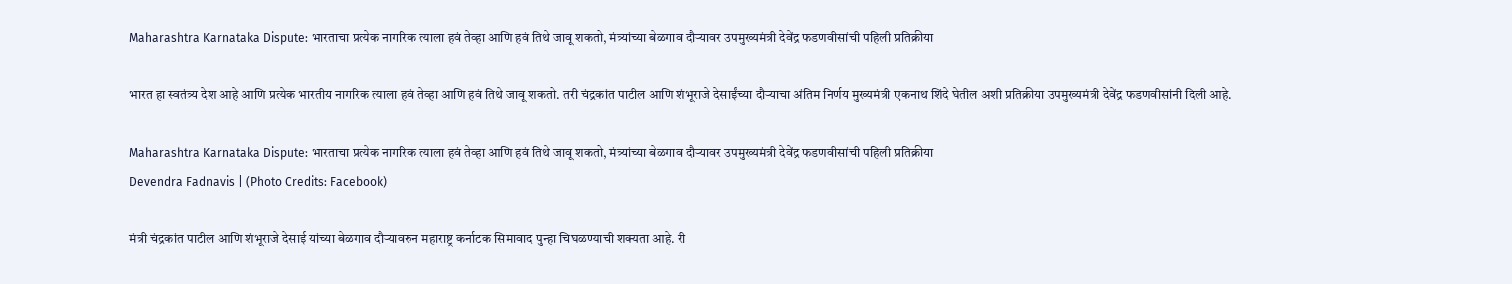Maharashtra Karnataka Dispute: भारताचा प्रत्येक नागरिक त्याला हवं तेव्हा आणि हवं तिथे जावू शकतो, मंत्र्यांच्या बेळगाव दौऱ्यावर उपमुख्यमंत्री देवेंद्र फडणवीसांची पहिली प्रतिक्रीया

भारत हा स्वतंत्र्य देश आहे आणि प्रत्येक भारतीय नागरिक त्याला हवं तेव्हा आणि हवं तिथे जावू शकतो. तरी चंद्रकांत पाटील आणि शंभूराजे देसाईंच्या दौऱ्याचा अंतिम निर्णय मुख्यमंत्री एकनाथ शिंदे घेतील अशी प्रतिक्रीया उपमुख्यमंत्री देवेंद्र फडणवीसांनी दिली आहे.

Maharashtra Karnataka Dispute: भारताचा प्रत्येक नागरिक त्याला हवं तेव्हा आणि हवं तिथे जावू शकतो, मंत्र्यांच्या बेळगाव दौऱ्यावर उपमुख्यमंत्री देवेंद्र फडणवीसांची पहिली प्रतिक्रीया
Devendra Fadnavis | (Photo Credits: Facebook)

मंत्री चंद्रकांत पाटील आणि शंभूराजे देसाई यांच्या बेळगाव दौऱ्यावरुन महाराष्ट्र कर्नाटक सिमावाद पुन्हा चिघळण्याची शक्यता आहे. री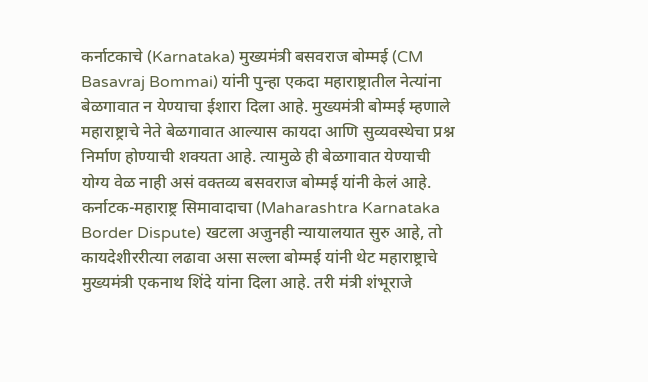कर्नाटकाचे (Karnataka) मुख्यमंत्री बसवराज बोम्मई (CM Basavraj Bommai) यांनी पुन्हा एकदा महाराष्ट्रातील नेत्यांना बेळगावात न येण्याचा ईशारा दिला आहे. मुख्यमंत्री बोम्मई म्हणाले महाराष्ट्राचे नेते बेळगावात आल्यास कायदा आणि सुव्यवस्थेचा प्रश्न निर्माण होण्याची शक्यता आहे. त्यामुळे ही बेळगावात येण्याची योग्य वेळ नाही असं वक्तव्य बसवराज बोम्मई यांनी केलं आहे. कर्नाटक-महाराष्ट्र सिमावादाचा (Maharashtra Karnataka Border Dispute) खटला अजुनही न्यायालयात सुरु आहे, तो कायदेशीररीत्या लढावा असा सल्ला बोम्मई यांनी थेट महाराष्ट्राचे मुख्यमंत्री एकनाथ शिंदे यांना दिला आहे. तरी मंत्री शंभूराजे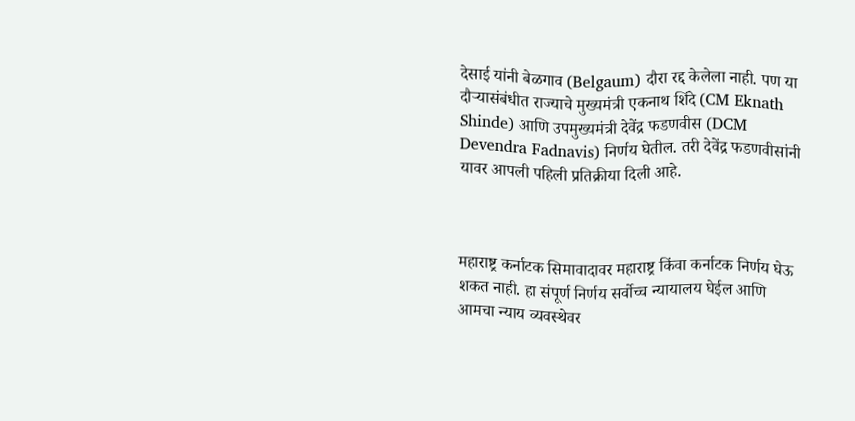देसाई यांनी बेळगाव (Belgaum) दौरा रद्द केलेला नाही. पण या दौऱ्यासंबंधीत राज्याचे मुख्यमंत्री एकनाथ शिंदे (CM Eknath Shinde) आणि उपमुख्यमंत्री देवेंद्र फडणवीस (DCM Devendra Fadnavis) निर्णय घेतील. तरी देवेंद्र फडणवीसांनी यावर आपली पहिली प्रतिक्रीया दिली आहे.



महाराष्ट्र कर्नाटक सिमावादावर महाराष्ट्र किंवा कर्नाटक निर्णय घेऊ शकत नाही. हा संपूर्ण निर्णय सर्वोच्च न्यायालय घेईल आणि आमचा न्याय व्यवस्थेवर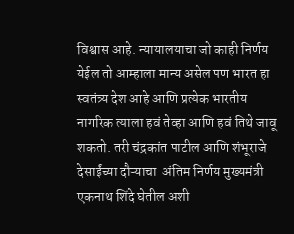विश्वास आहे. न्यायालयाचा जो काही निर्णय येईल तो आम्हाला मान्य असेल पण भारत हा स्वतंत्र्य देश आहे आणि प्रत्येक भारतीय नागरिक त्याला हवं तेव्हा आणि हवं तिथे जावू शकतो. तरी चंद्रकांत पाटील आणि शंभूराजे देसाईंच्या दौऱ्याचा  अंतिम निर्णय मुख्यमंत्री एकनाथ शिंदे घेतील अशी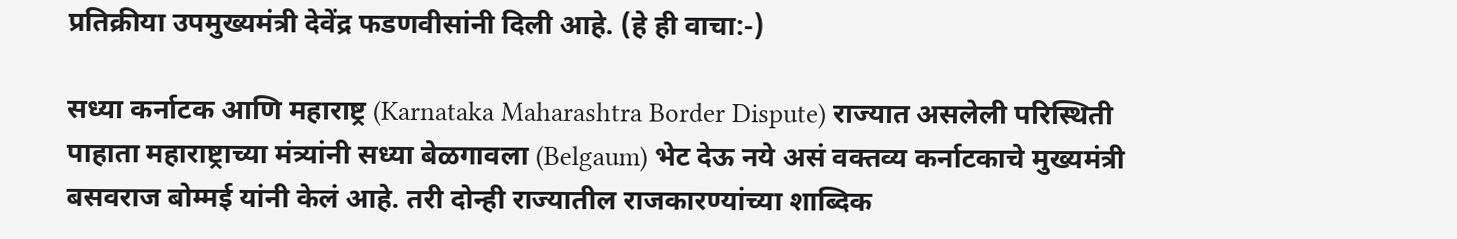प्रतिक्रीया उपमुख्यमंत्री देवेंद्र फडणवीसांनी दिली आहे. (हे ही वाचा:-)

सध्या कर्नाटक आणि महाराष्ट्र (Karnataka Maharashtra Border Dispute) राज्यात असलेली परिस्थिती पाहाता महाराष्ट्राच्या मंत्र्यांनी सध्या बेळगावला (Belgaum) भेट देऊ नये असं वक्तव्य कर्नाटकाचे मुख्यमंत्री बसवराज बोम्मई यांनी केलं आहे. तरी दोन्ही राज्यातील राजकारण्यांच्या शाब्दिक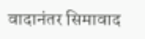वादानंतर सिमावाद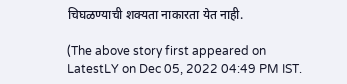चिघळण्याची शक्यता नाकारता येत नाही.

(The above story first appeared on LatestLY on Dec 05, 2022 04:49 PM IST.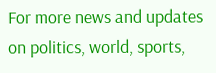For more news and updates on politics, world, sports,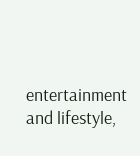entertainment and lifestyle,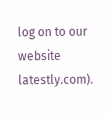log on to our website latestly.com).